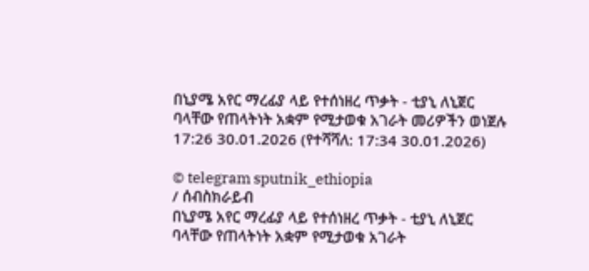በኒያሜ አየር ማረፊያ ላይ የተሰነዘረ ጥቃት - ቲያኒ ለኒጀር ባላቸው የጠላትነት አቋም የሚታወቁ አገራት መሪዎችን ወነጀሉ
17:26 30.01.2026 (የተሻሻለ: 17:34 30.01.2026)

© telegram sputnik_ethiopia
/ ሰብስክራይብ
በኒያሜ አየር ማረፊያ ላይ የተሰነዘረ ጥቃት - ቲያኒ ለኒጀር ባላቸው የጠላትነት አቋም የሚታወቁ አገራት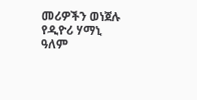መሪዎችን ወነጀሉ
የዲዮሪ ሃማኒ ዓለም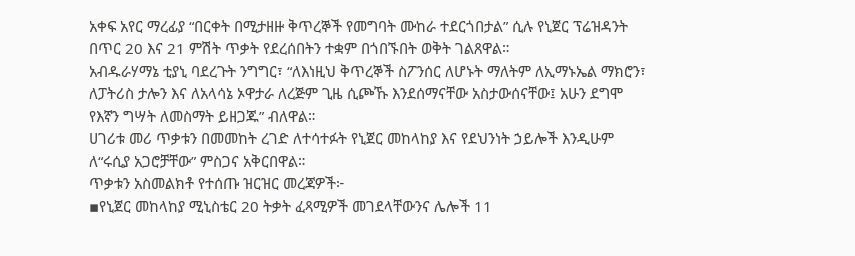አቀፍ አየር ማረፊያ “በርቀት በሚታዘዙ ቅጥረኞች የመግባት ሙከራ ተደርጎበታል” ሲሉ የኒጀር ፕሬዝዳንት በጥር 20 እና 21 ምሽት ጥቃት የደረሰበትን ተቋም በጎበኙበት ወቅት ገልጸዋል።
አብዱራሃማኔ ቲያኒ ባደረጉት ንግግር፣ “ለእነዚህ ቅጥረኞች ስፖንሰር ለሆኑት ማለትም ለኢማኑኤል ማክሮን፣ ለፓትሪስ ታሎን እና ለአላሳኔ ኦዋታራ ለረጅም ጊዜ ሲጮኹ እንደሰማናቸው አስታውሰናቸው፤ አሁን ደግሞ የእኛን ግሣት ለመስማት ይዘጋጁ” ብለዋል።
ሀገሪቱ መሪ ጥቃቱን በመመከት ረገድ ለተሳተፉት የኒጀር መከላከያ እና የደህንነት ኃይሎች እንዲሁም ለ“ሩሲያ አጋሮቻቸው” ምስጋና አቅርበዋል።
ጥቃቱን አስመልክቶ የተሰጡ ዝርዝር መረጃዎች፦
▪የኒጀር መከላከያ ሚኒስቴር 20 ትቃት ፈጻሚዎች መገደላቸውንና ሌሎች 11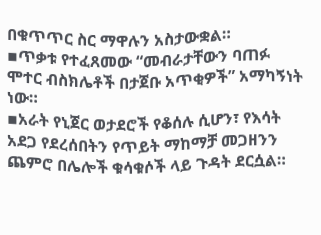በቁጥጥር ስር ማዋሉን አስታውቋል።
▪ጥቃቱ የተፈጸመው “መብራታቸውን ባጠፉ ሞተር ብስክሌቶች በታጀቡ አጥቂዎች” አማካኝነት ነው።
▪አራት የኒጀር ወታደሮች የቆሰሉ ሲሆን፣ የእሳት አደጋ የደረሰበትን የጥይት ማከማቻ መጋዘንን ጨምሮ በሌሎች ቁሳቁሶች ላይ ጉዳት ደርሷል።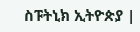ስፑትኒክ ኢትዮጵያ |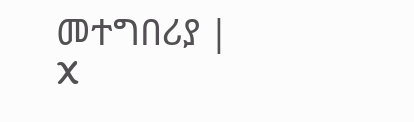መተግበሪያ | X